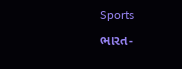Sports

ભારત-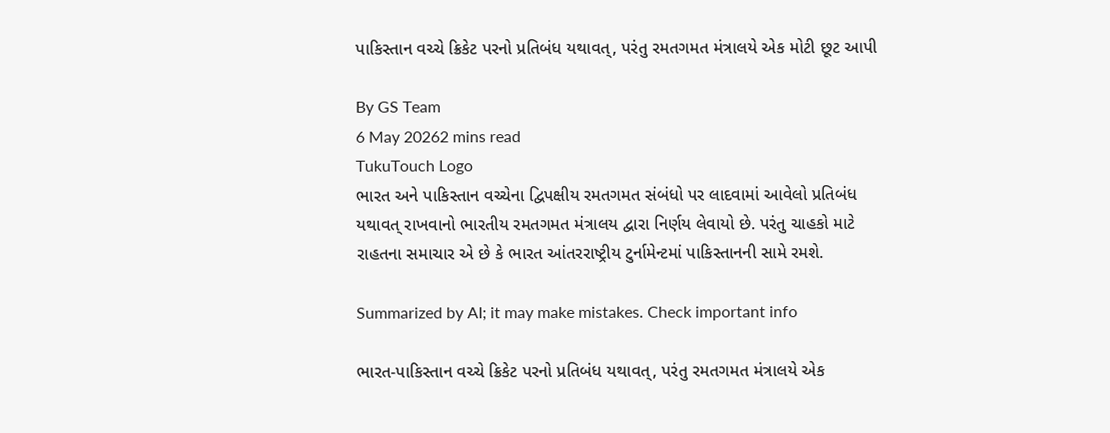પાકિસ્તાન વચ્ચે ક્રિકેટ પરનો પ્રતિબંધ યથાવત્, પરંતુ રમતગમત મંત્રાલયે એક મોટી છૂટ આપી

By GS Team
6 May 20262 mins read
TukuTouch Logo
ભારત અને પાકિસ્તાન વચ્ચેના દ્વિપક્ષીય રમતગમત સંબંધો પર લાદવામાં આવેલો પ્રતિબંધ યથાવત્ રાખવાનો ભારતીય રમતગમત મંત્રાલય દ્વારા નિર્ણય લેવાયો છે. પરંતુ ચાહકો માટે રાહતના સમાચાર એ છે કે ભારત આંતરરાષ્ટ્રીય ટુર્નામેન્ટમાં પાકિસ્તાનની સામે રમશે.

Summarized by AI; it may make mistakes. Check important info

ભારત-પાકિસ્તાન વચ્ચે ક્રિકેટ પરનો પ્રતિબંધ યથાવત્, પરંતુ રમતગમત મંત્રાલયે એક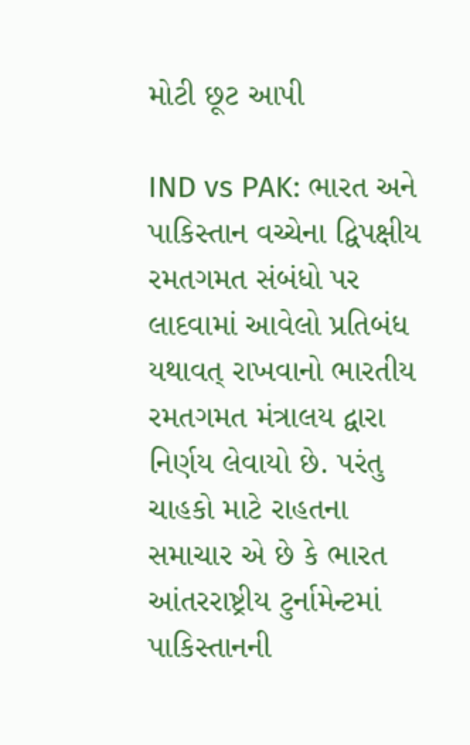મોટી છૂટ આપી

IND vs PAK: ભારત અને પાકિસ્તાન વચ્ચેના દ્વિપક્ષીય રમતગમત સંબંધો પર લાદવામાં આવેલો પ્રતિબંધ યથાવત્ રાખવાનો ભારતીય રમતગમત મંત્રાલય દ્વારા નિર્ણય લેવાયો છે. પરંતુ ચાહકો માટે રાહતના સમાચાર એ છે કે ભારત આંતરરાષ્ટ્રીય ટુર્નામેન્ટમાં પાકિસ્તાનની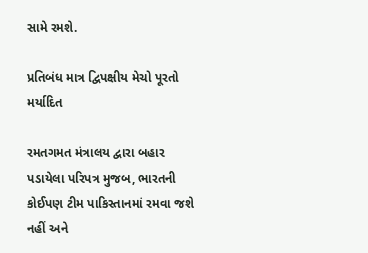સામે રમશે.

પ્રતિબંધ માત્ર દ્વિપક્ષીય મેચો પૂરતો મર્યાદિત

રમતગમત મંત્રાલય દ્વારા બહાર પડાયેલા પરિપત્ર મુજબ, ભારતની કોઈપણ ટીમ પાકિસ્તાનમાં રમવા જશે નહીં અને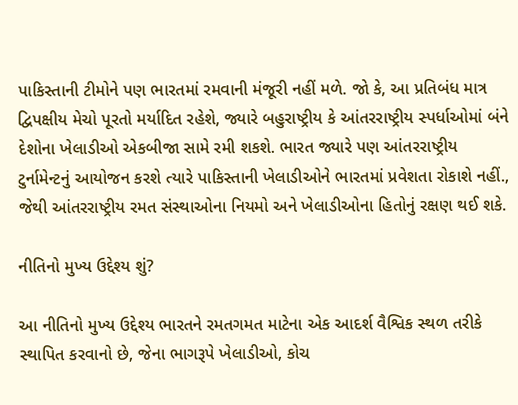પાકિસ્તાની ટીમોને પણ ભારતમાં રમવાની મંજૂરી નહીં મળે. જો કે, આ પ્રતિબંધ માત્ર દ્વિપક્ષીય મેચો પૂરતો મર્યાદિત રહેશે, જ્યારે બહુરાષ્ટ્રીય કે આંતરરાષ્ટ્રીય સ્પર્ધાઓમાં બંને દેશોના ખેલાડીઓ એકબીજા સામે રમી શકશે. ભારત જ્યારે પણ આંતરરાષ્ટ્રીય ટુર્નામેન્ટનું આયોજન કરશે ત્યારે પાકિસ્તાની ખેલાડીઓને ભારતમાં પ્રવેશતા રોકાશે નહીં., જેથી આંતરરાષ્ટ્રીય રમત સંસ્થાઓના નિયમો અને ખેલાડીઓના હિતોનું રક્ષણ થઈ શકે.

નીતિનો મુખ્ય ઉદ્દેશ્ય શું?

આ નીતિનો મુખ્ય ઉદ્દેશ્ય ભારતને રમતગમત માટેના એક આદર્શ વૈશ્વિક સ્થળ તરીકે સ્થાપિત કરવાનો છે, જેના ભાગરૂપે ખેલાડીઓ, કોચ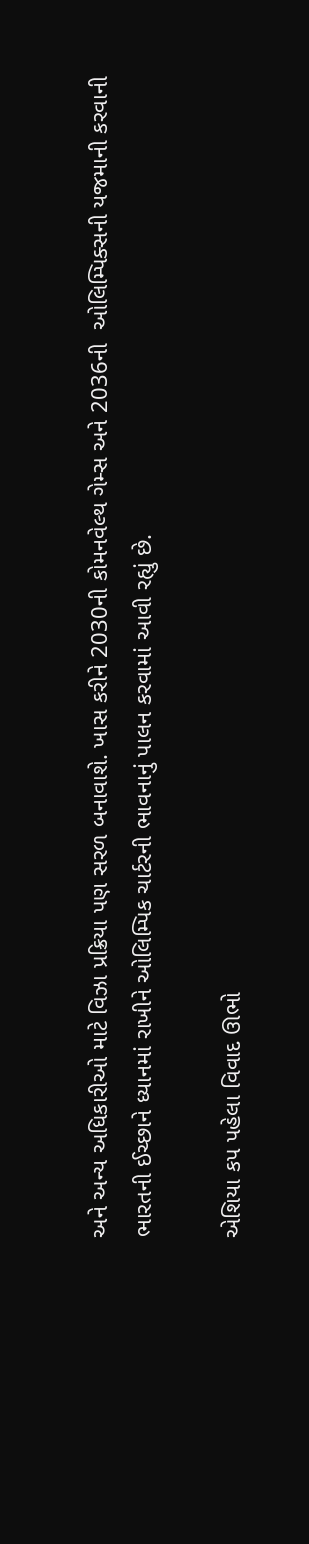અને અન્ય અધિકારીઓ માટે વિઝા પ્રક્રિયા પણ સરળ બનાવાશે. ખાસ કરીને 2030ની કોમનવેલ્થ ગેમ્સ અને 2036ની  ઓલિમ્પિક્સની યજમાની કરવાની ભારતની ઈચ્છાને ધ્યાનમાં રાખીને ઓલિમ્પિક ચાર્ટરની ભાવનાનું પાલન કરવામાં આવી રહ્યું છે.

એશિયા કપ પહેલા વિવાદ ઊભો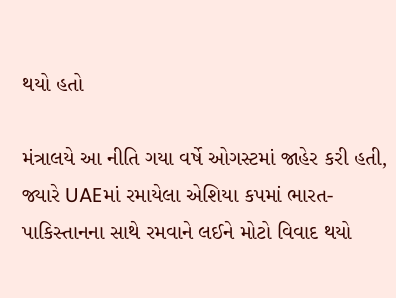થયો હતો

મંત્રાલયે આ નીતિ ગયા વર્ષે ઓગસ્ટમાં જાહેર કરી હતી, જ્યારે UAEમાં રમાયેલા એશિયા કપમાં ભારત-પાકિસ્તાનના સાથે રમવાને લઈને મોટો વિવાદ થયો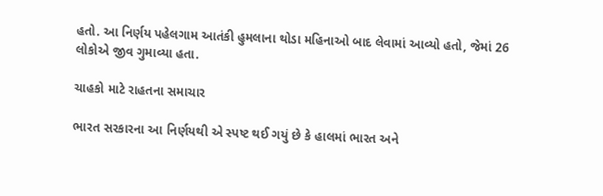હતો. આ નિર્ણય પહેલગામ આતંકી હુમલાના થોડા મહિનાઓ બાદ લેવામાં આવ્યો હતો, જેમાં 26 લોકોએ જીવ ગુમાવ્યા હતા.

ચાહકો માટે રાહતના સમાચાર

ભારત સરકારના આ નિર્ણયથી એ સ્પષ્ટ થઈ ગયું છે કે હાલમાં ભારત અને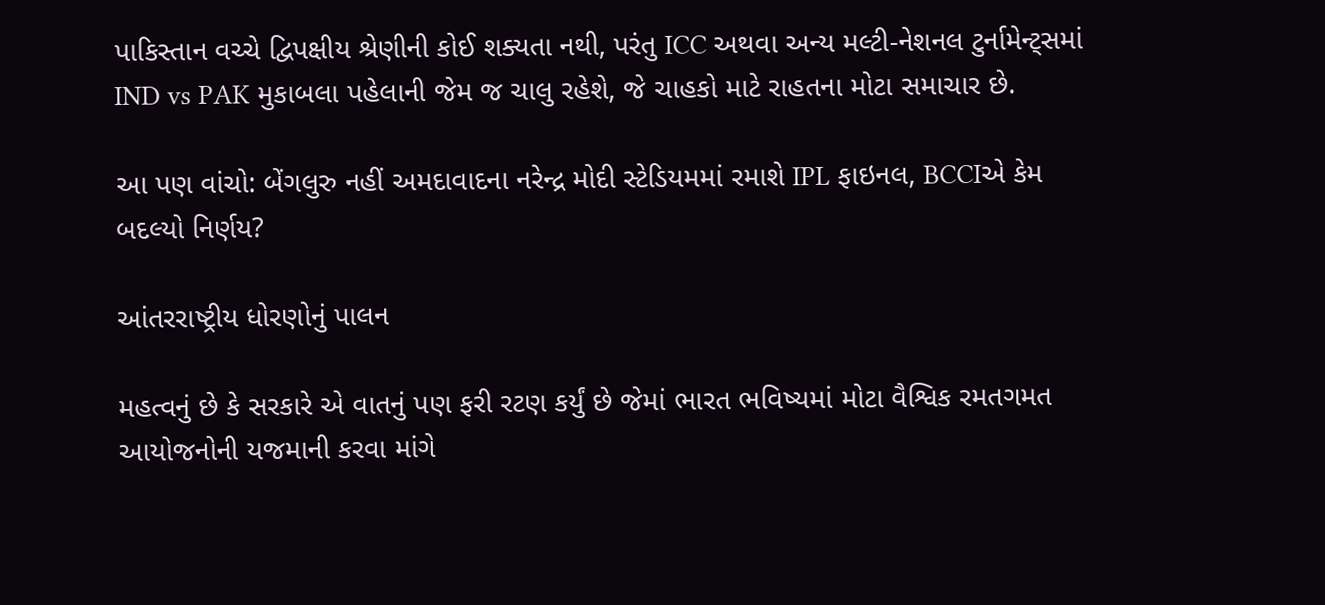પાકિસ્તાન વચ્ચે દ્વિપક્ષીય શ્રેણીની કોઈ શક્યતા નથી, પરંતુ ICC અથવા અન્ય મલ્ટી-નેશનલ ટુર્નામેન્ટ્સમાં IND vs PAK મુકાબલા પહેલાની જેમ જ ચાલુ રહેશે, જે ચાહકો માટે રાહતના મોટા સમાચાર છે.

આ પણ વાંચો: બેંગલુરુ નહીં અમદાવાદના નરેન્દ્ર મોદી સ્ટેડિયમમાં રમાશે IPL ફાઇનલ, BCCIએ કેમ બદલ્યો નિર્ણય?

આંતરરાષ્ટ્રીય ધોરણોનું પાલન

મહત્વનું છે કે સરકારે એ વાતનું પણ ફરી રટણ કર્યું છે જેમાં ભારત ભવિષ્યમાં મોટા વૈશ્વિક રમતગમત આયોજનોની યજમાની કરવા માંગે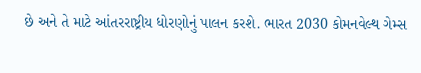છે અને તે માટે આંતરરાષ્ટ્રીય ધોરણોનું પાલન કરશે. ભારત 2030 કોમનવેલ્થ ગેમ્સ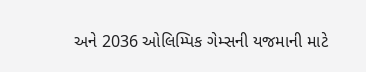અને 2036 ઓલિમ્પિક ગેમ્સની યજમાની માટે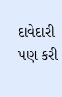દાવેદારી પણ કરી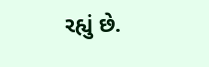રહ્યું છે.